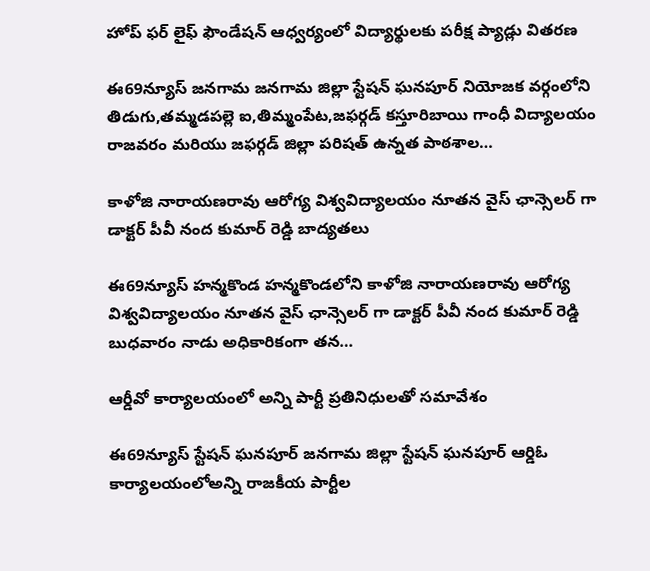హోప్ ఫర్ లైఫ్ ఫౌండేషన్ ఆధ్వర్యంలో విద్యార్థులకు పరీక్ష ప్యాడ్లు వితరణ

ఈ69న్యూస్ జనగామ జనగామ జిల్లా స్టేషన్ ఘనపూర్ నియోజక వర్గంలోని తిడుగు,తమ్మడపల్లె ఐ,తిమ్మంపేట,జఫర్గడ్ కస్తూరిబాయి గాంధీ విద్యాలయం రాజవరం మరియు జఫర్గడ్ జిల్లా పరిషత్ ఉన్నత పాఠశాల…

కాళోజి నారాయణరావు ఆరోగ్య విశ్వవిద్యాలయం నూతన వైస్ ఛాన్సెలర్ గా డాక్టర్ పీవీ నంద కుమార్ రెడ్డి బాద్యతలు

ఈ69న్యూస్ హన్మకొండ హన్మకొండలోని కాళోజి నారాయణరావు ఆరోగ్య విశ్వవిద్యాలయం నూతన వైస్ ఛాన్సెలర్ గా డాక్టర్ పీవీ నంద కుమార్ రెడ్డి బుధవారం నాడు అధికారికంగా తన…

ఆర్డీవో కార్యాలయంలో అన్ని పార్టీ ప్రతినిధులతో సమావేశం

ఈ69న్యూస్ స్టేషన్ ఘనపూర్ జనగామ జిల్లా స్టేషన్ ఘనపూర్ ఆర్డిఓ కార్యాలయంలోఅన్ని రాజకీయ పార్టీల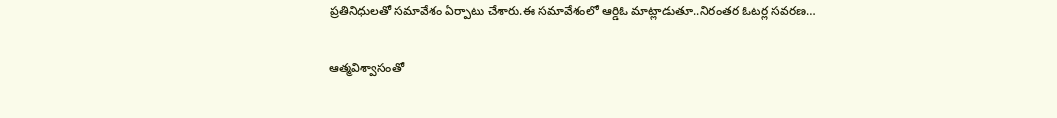ప్రతినిధులతో సమావేశం ఏర్పాటు చేశారు.ఈ సమావేశంలో ఆర్డిఓ మాట్లాడుతూ..నిరంతర ఓటర్ల సవరణ…

ఆత్మవిశ్వాసంతో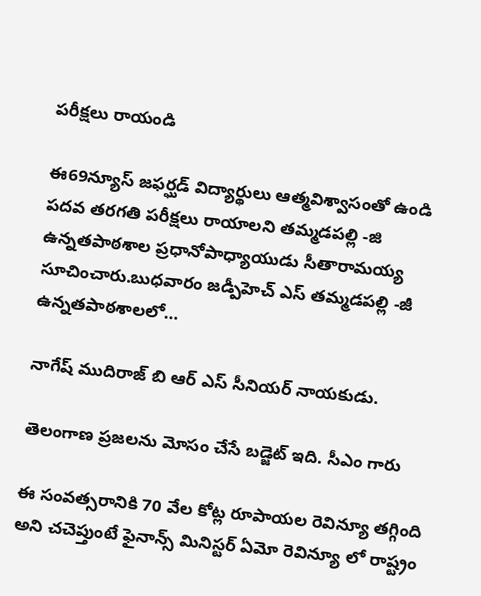పరీక్షలు రాయండి

ఈ69న్యూస్ జఫర్ఘడ్ విద్యార్థులు ఆత్మవిశ్వాసంతో ఉండి పదవ తరగతి పరీక్షలు రాయాలని తమ్మడపల్లి -జి ఉన్నతపాఠశాల ప్రధానోపాధ్యాయుడు సీతారామయ్య సూచించారు.బుధవారం జడ్పీహెచ్ ఎస్ తమ్మడపల్లి -జీ ఉన్నతపాఠశాలలో…

నాగేష్ ముదిరాజ్ బి ఆర్ ఎస్ సీనియర్ నాయకుడు.

తెలంగాణ ప్రజలను మోసం చేసే బడ్జెట్ ఇది. సీఎం గారు

ఈ సంవత్సరానికి 70 వేల కోట్ల రూపాయల రెవిన్యూ తగ్గింది అని చచెప్తుంటే ఫైనాన్స్ మినిస్టర్ ఏమో రెవిన్యూ లో రాష్ట్రం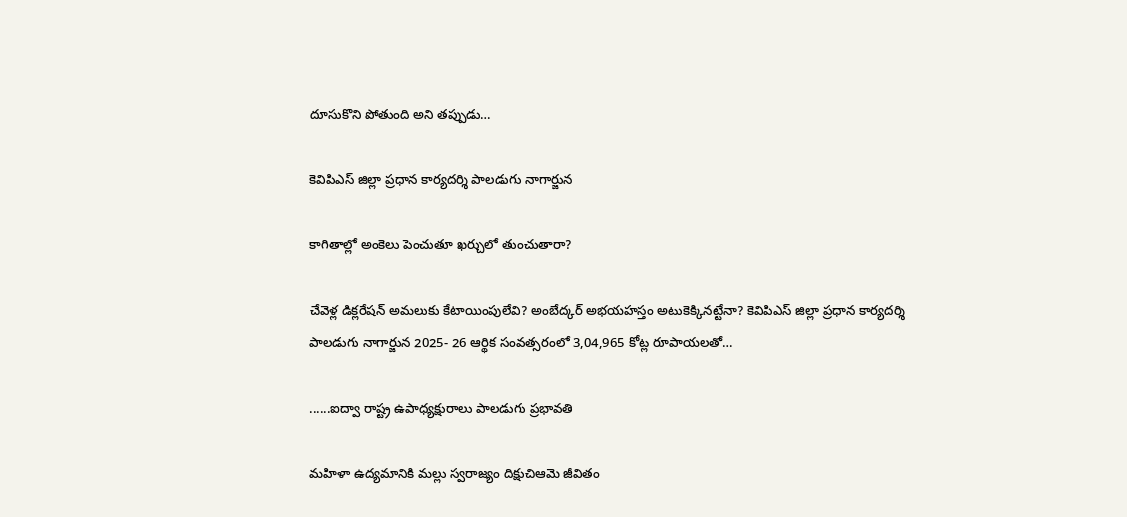దూసుకొని పోతుంది అని తప్పుడు…

కెవిపిఎస్ జిల్లా ప్రధాన కార్యదర్శి పాలడుగు నాగార్జున

కాగితాల్లో అంకెలు పెంచుతూ ఖర్చులో తుంచుతారా?

చేవెళ్ల డిక్లరేషన్ అమలుకు కేటాయింపులేవి? అంబేద్కర్ అభయహస్తం అటుకెక్కినట్టేనా? కెవిపిఎస్ జిల్లా ప్రధాన కార్యదర్శి పాలడుగు నాగార్జున 2025- 26 ఆర్థిక సంవత్సరంలో 3,04,965 కోట్ల రూపాయలతో…

......ఐద్వా రాష్ట్ర ఉపాధ్యక్షురాలు పాలడుగు ప్రభావతి

మహిళా ఉద్యమానికి మల్లు స్వరాజ్యం దిక్షుచిఆమె జీవితం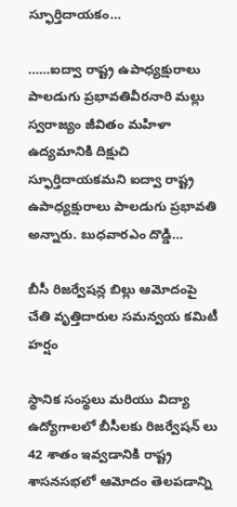స్ఫూర్తిదాయకం…

……ఐద్వా రాష్ట్ర ఉపాధ్యక్షురాలు పాలడుగు ప్రభావతివీరనారి మల్లు స్వరాజ్యం జీవితం మహిళా ఉద్యమానికి దిక్షుచి స్ఫూర్తిదాయకమని ఐద్వా రాష్ట్ర ఉపాధ్యక్షురాలు పాలడుగు ప్రభావతి అన్నారు. బుధవారఎం దొడ్డి…

బీసీ రిజర్వేషన్ల బిల్లు ఆమోదంపై చేతి వృత్తిదారుల సమన్వయ కమిటీ హర్షం

స్థానిక సంస్థలు మరియు విద్యా ఉద్యోగాలలో బీసీలకు రిజర్వేషన్ లు 42 శాతం ఇవ్వడానికి రాష్ట్ర శాసనసభలో ఆమోదం తెలపడాన్ని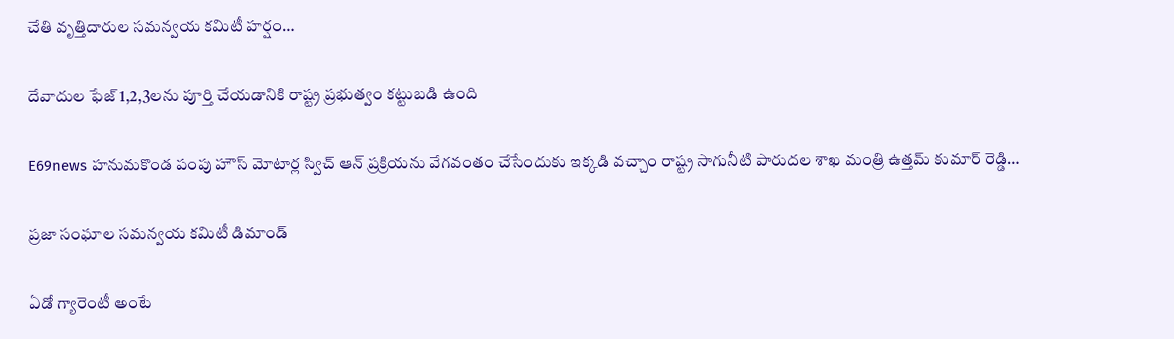చేతి వృత్తిదారుల సమన్వయ కమిటీ హర్షం…

దేవాదుల ఫేజ్ 1,2,3లను పూర్తి చేయడానికి రాష్ట్ర ప్రభుత్వం కట్టుబడి ఉంది

E69news హనుమకొండ పంపు హౌస్ మోటార్ల స్విచ్ ఆన్ ప్రక్రియను వేగవంతం చేసేందుకు ఇక్కడి వచ్చాం రాష్ట్ర సాగునీటి పారుదల శాఖ మంత్రి ఉత్తమ్ కుమార్ రెడ్డి…

ప్రజా సంఘాల సమన్వయ కమిటీ డిమాండ్

ఏడో గ్యారెంటీ అంటే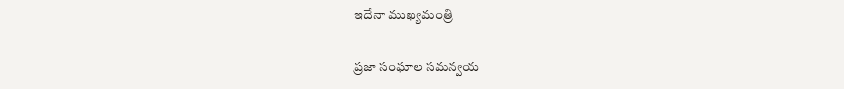ఇదేనా ముఖ్యమంత్రి

ప్రజా సంఘాల సమన్వయ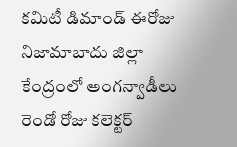కమిటీ డిమాండ్ ఈరోజు నిజామాబాదు జిల్లా కేంద్రంలో అంగన్వాడీలు రెండో రోజు కలెక్టర్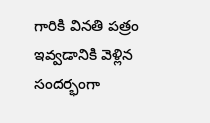గారికి వినతి పత్రం ఇవ్వడానికి వెళ్లిన సందర్భంగా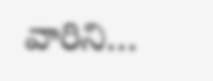వారిని…